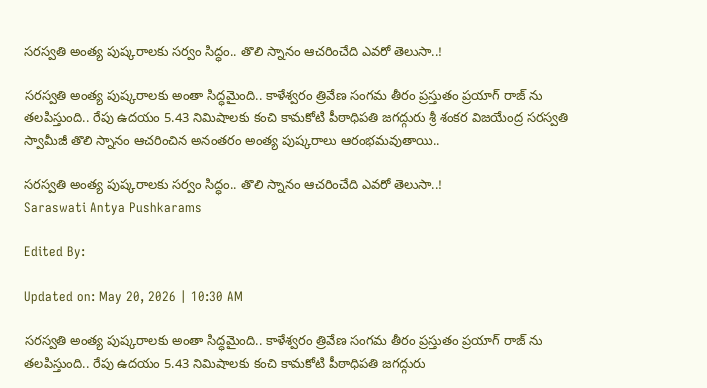సరస్వతి అంత్య పుష్కరాలకు సర్వం సిద్ధం.. తొలి స్నానం ఆచరించేది ఎవరో తెలుసా..!

సరస్వతి అంత్య పుష్కరాలకు అంతా సిద్ధమైంది.. కాళేశ్వరం త్రివేణ సంగమ తీరం ప్రస్తుతం ప్రయాగ్ రాజ్ ను తలపిస్తుంది.. రేపు ఉదయం 5.43 నిమిషాలకు కంచి కామకోటి పీఠాధిపతి జగద్గురు శ్రీ శంకర విజయేంద్ర సరస్వతి స్వామీజీ తొలి స్నానం ఆచరించిన అనంతరం అంత్య పుష్కరాలు ఆరంభమవుతాయి..

సరస్వతి అంత్య పుష్కరాలకు సర్వం సిద్ధం.. తొలి స్నానం ఆచరించేది ఎవరో తెలుసా..!
Saraswati Antya Pushkarams

Edited By:

Updated on: May 20, 2026 | 10:30 AM

సరస్వతి అంత్య పుష్కరాలకు అంతా సిద్ధమైంది.. కాళేశ్వరం త్రివేణ సంగమ తీరం ప్రస్తుతం ప్రయాగ్ రాజ్ ను తలపిస్తుంది.. రేపు ఉదయం 5.43 నిమిషాలకు కంచి కామకోటి పీఠాధిపతి జగద్గురు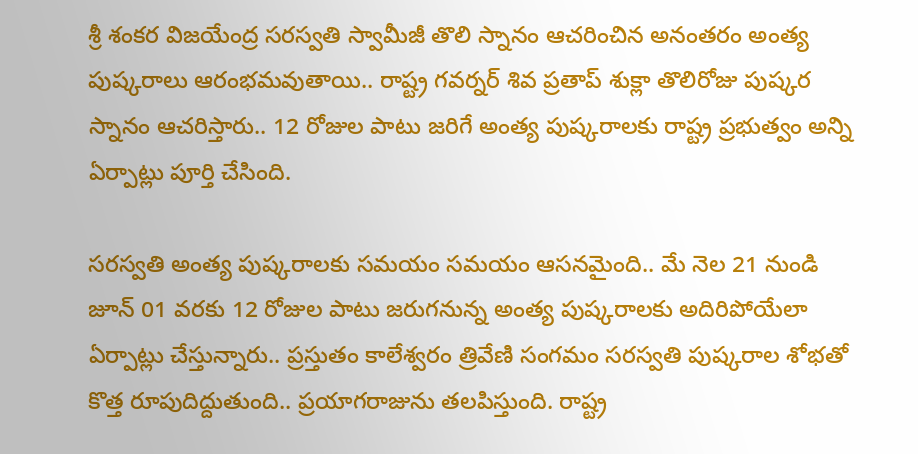శ్రీ శంకర విజయేంద్ర సరస్వతి స్వామీజీ తొలి స్నానం ఆచరించిన అనంతరం అంత్య పుష్కరాలు ఆరంభమవుతాయి.. రాష్ట్ర గవర్నర్ శివ ప్రతాప్ శుక్లా తొలిరోజు పుష్కర స్నానం ఆచరిస్తారు.. 12 రోజుల పాటు జరిగే అంత్య పుష్కరాలకు రాష్ట్ర ప్రభుత్వం అన్ని ఏర్పాట్లు పూర్తి చేసింది.

సరస్వతి అంత్య పుష్కరాలకు సమయం సమయం ఆసనమైంది.. మే నెల 21 నుండి జూన్ 01 వరకు 12 రోజుల పాటు జరుగనున్న అంత్య పుష్కరాలకు అదిరిపోయేలా ఏర్పాట్లు చేస్తున్నారు.. ప్రస్తుతం కాలేశ్వరం త్రివేణి సంగమం సరస్వతి పుష్కరాల శోభతో కొత్త రూపుదిద్దుతుంది.. ప్రయాగరాజును తలపిస్తుంది. రాష్ట్ర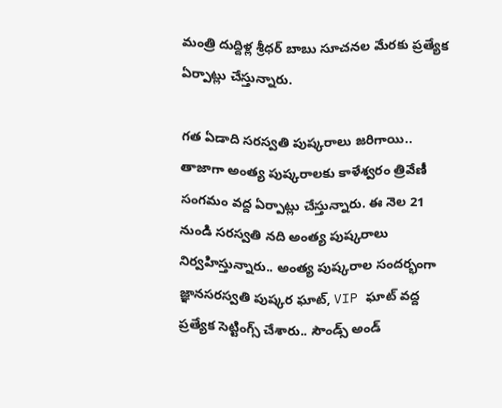మంత్రి దుద్దిళ్ల శ్రీధర్ బాబు సూచనల మేరకు ప్రత్యేక ఏర్పాట్లు చేస్తున్నారు.

గత ఏడాది సరస్వతి పుష్కరాలు జరిగాయి.. తాజాగా అంత్య పుష్కరాలకు కాళేశ్వరం త్రివేణీ సంగమం వద్ద ఏర్పాట్లు చేస్తున్నారు. ఈ నెల 21 నుండి సరస్వతి నది అంత్య పుష్కరాలు నిర్వహిస్తున్నారు.. అంత్య పుష్కరాల సందర్భంగా జ్ఞానసరస్వతి పుష్కర ఘాట్, VIP ఘాట్ వద్ద ప్రత్యేక సెట్టింగ్స్ చేశారు.. సౌండ్స్ అండ్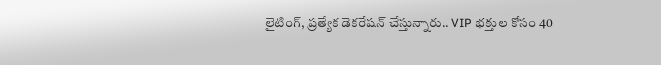లైటింగ్, ప్రత్యేక డెకరేషన్ చేస్తున్నారు.. VIP భక్తుల కోసం 40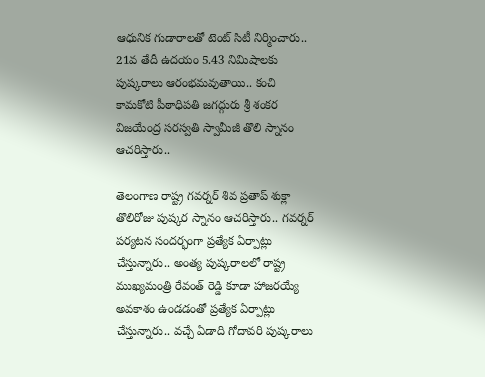ఆధునిక గుడారాలతో టెంట్ సిటీ నిర్మించారు.. 21వ తేదీ ఉదయం 5.43 నిమిషాలకు పుష్కరాలు ఆరంభమవుతాయి.. కంచి కామకోటి పీఠాధిపతి జగద్గురు శ్రీ శంకర విజయేంద్ర సరస్వతి స్వామీజీ తొలి స్నానం ఆచరిస్తారు..

తెలంగాణ రాష్ట్ర గవర్నర్ శివ ప్రతాప్ శుక్లా తొలిరోజు పుష్కర స్నానం ఆచరిస్తారు.. గవర్నర్ పర్యటన సందర్భంగా ప్రత్యేక ఏర్పాట్లు చేస్తున్నారు.. అంత్య పుష్కరాలలో రాష్ట్ర ముఖ్యమంత్రి రేవంత్ రెడ్డి కూడా హాజరయ్యే అవకాశం ఉండడంతో ప్రత్యేక ఏర్పాట్లు చేస్తున్నారు.. వచ్చే ఏడాది గోదావరి పుష్కరాలు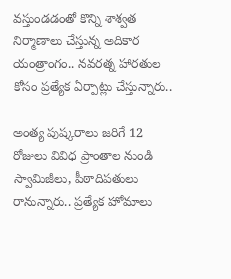వస్తుండడంతో కొన్ని శాశ్వత నిర్మాణాలు చేస్తున్న అదికార యంత్రాంగం.. నవరత్న హారతుల కోసం ప్రత్యేక ఏర్పాట్లు చేస్తున్నారు..

అంత్య పుష్కరాలు జరిగే 12 రోజులు వివిధ ప్రాంతాల నుండి స్వామిజీలు, పీఠాదిపతులు రానున్నారు.. ప్రత్యేక హోమాలు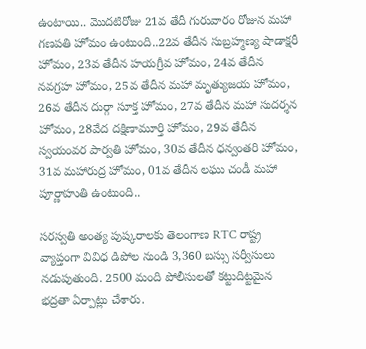ఉంటాయి.. మొదటిరోజు 21వ తేదీ గురువారం రోజున మహా గణపతి హోమం ఉంటుంది..22వ తేదీన సుబ్రహ్మణ్య షాడాక్షరీ హోమం, 23వ తేదీన హయగ్రీవ హోమం, 24వ తేదీన నవగ్రహ హోమం, 25వ తేదీన మహా మృత్యుజయ హోమం, 26వ తేదీన దుర్గా సూక్త హోమం, 27వ తేదీన మహా సుదర్శన హోమం, 28వేద దక్షిణామూర్తి హోమం, 29వ తేదీన స్వయంవర పార్వతి హోమం, 30వ తేదీన ధన్వంతరి హోమం, 31వ మహారుద్ర హోమం, 01వ తేదీన లఘు చండీ మహా పూర్ణాహుతి ఉంటుంది..

సరస్వతి అంత్య పుష్కరాలకు తెలంగాణ RTC రాష్ట్ర వ్యాప్తంగా వివిధ డిపోల నుండి 3,360 బస్సు సర్వీసులు నడుపుతుంది. 2500 మంది పోలీసులతో కట్టుదిట్టమైన భద్రతా ఏర్పాట్లు చేశారు.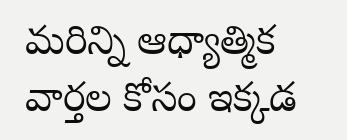మరిన్ని ఆధ్యాత్మిక వార్తల కోసం ఇక్కడ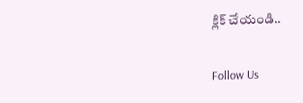క్లిక్ చేయండి..

Follow Us